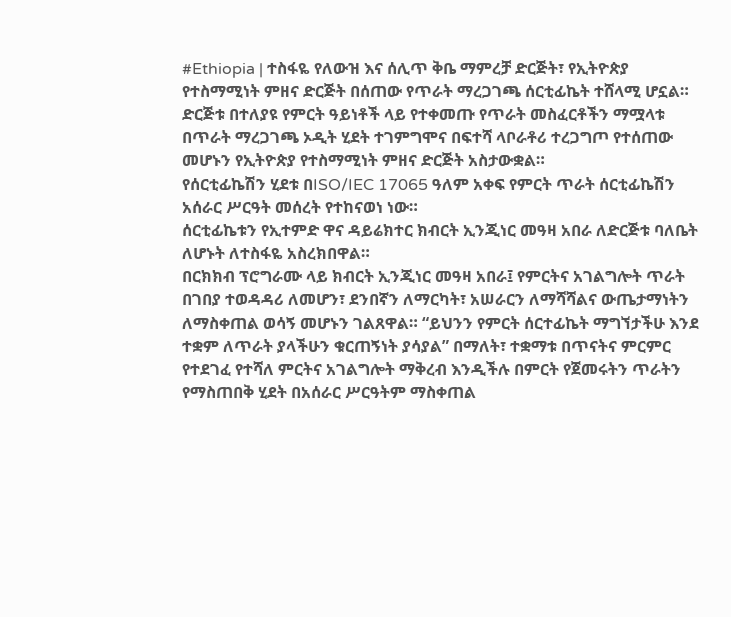#Ethiopia | ተስፋዬ የለውዝ እና ሰሊጥ ቅቤ ማምረቻ ድርጅት፣ የኢትዮጵያ የተስማሚነት ምዘና ድርጅት በሰጠው የጥራት ማረጋገጫ ሰርቲፊኬት ተሸላሚ ሆኗል።
ድርጅቱ በተለያዩ የምርት ዓይነቶች ላይ የተቀመጡ የጥራት መስፈርቶችን ማሟላቱ በጥራት ማረጋገጫ ኦዲት ሂደት ተገምግሞና በፍተሻ ላቦራቶሪ ተረጋግጦ የተሰጠው መሆኑን የኢትዮጵያ የተስማሚነት ምዘና ድርጅት አስታውቋል።
የሰርቲፊኬሽን ሂደቱ በISO/IEC 17065 ዓለም አቀፍ የምርት ጥራት ሰርቲፊኬሽን አሰራር ሥርዓት መሰረት የተከናወነ ነው።
ሰርቲፊኬቱን የኢተምድ ዋና ዳይሬክተር ክብርት ኢንጂነር መዓዛ አበራ ለድርጅቱ ባለቤት ለሆኑት ለተስፋዬ አስረክበዋል።
በርክክብ ፕሮግራሙ ላይ ክብርት ኢንጂነር መዓዛ አበራ፤ የምርትና አገልግሎት ጥራት በገበያ ተወዳዳሪ ለመሆን፣ ደንበኛን ለማርካት፣ አሠራርን ለማሻሻልና ውጤታማነትን ለማስቀጠል ወሳኝ መሆኑን ገልጸዋል። “ይህንን የምርት ሰርተፊኬት ማግኘታችሁ እንደ ተቋም ለጥራት ያላችሁን ቁርጠኝነት ያሳያል” በማለት፣ ተቋማቱ በጥናትና ምርምር የተደገፈ የተሻለ ምርትና አገልግሎት ማቅረብ እንዲችሉ በምርት የጀመሩትን ጥራትን የማስጠበቅ ሂደት በአሰራር ሥርዓትም ማስቀጠል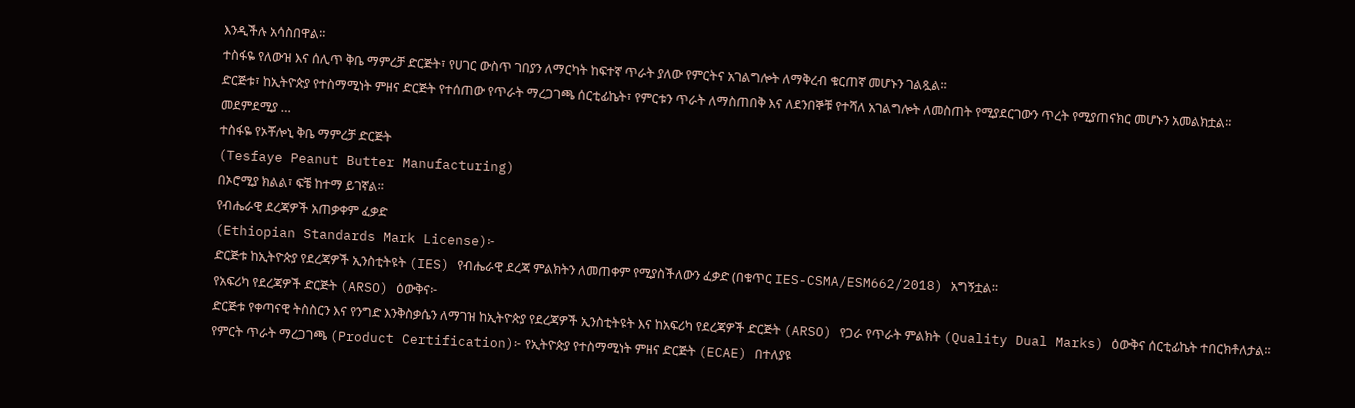እንዲችሉ አሳስበዋል።
ተስፋዬ የለውዝ እና ሰሊጥ ቅቤ ማምረቻ ድርጅት፣ የሀገር ውስጥ ገበያን ለማርካት ከፍተኛ ጥራት ያለው የምርትና አገልግሎት ለማቅረብ ቁርጠኛ መሆኑን ገልጿል።
ድርጅቱ፣ ከኢትዮጵያ የተስማሚነት ምዘና ድርጅት የተሰጠው የጥራት ማረጋገጫ ሰርቲፊኬት፣ የምርቱን ጥራት ለማስጠበቅ እና ለደንበኞቹ የተሻለ አገልግሎት ለመስጠት የሚያደርገውን ጥረት የሚያጠናክር መሆኑን አመልክቷል።
መደምደሚያ …
ተስፋዬ የኦቾሎኒ ቅቤ ማምረቻ ድርጅት
(Tesfaye Peanut Butter Manufacturing)
በኦሮሚያ ክልል፣ ፍቼ ከተማ ይገኛል።
የብሔራዊ ደረጃዎች አጠቃቀም ፈቃድ
(Ethiopian Standards Mark License)፦
ድርጅቱ ከኢትዮጵያ የደረጃዎች ኢንስቲትዩት (IES) የብሔራዊ ደረጃ ምልክትን ለመጠቀም የሚያስችለውን ፈቃድ (በቁጥር IES-CSMA/ESM662/2018) አግኝቷል።
የአፍሪካ የደረጃዎች ድርጅት (ARSO) ዕውቅና፦
ድርጅቱ የቀጣናዊ ትስስርን እና የንግድ እንቅስቃሴን ለማገዝ ከኢትዮጵያ የደረጃዎች ኢንስቲትዩት እና ከአፍሪካ የደረጃዎች ድርጅት (ARSO) የጋራ የጥራት ምልክት (Quality Dual Marks) ዕውቅና ሰርቲፊኬት ተበርክቶለታል።
የምርት ጥራት ማረጋገጫ (Product Certification)፦ የኢትዮጵያ የተስማሚነት ምዘና ድርጅት (ECAE) በተለያዩ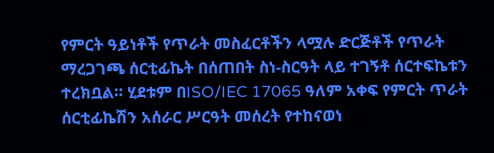የምርት ዓይነቶች የጥራት መስፈርቶችን ላሟሉ ድርጅቶች የጥራት ማረጋገጫ ሰርቲፊኬት በሰጠበት ስነ-ስርዓት ላይ ተገኝቶ ሰርተፍኬቱን ተረክቧል። ሂደቱም በISO/IEC 17065 ዓለም አቀፍ የምርት ጥራት ሰርቲፊኬሽን አሰራር ሥርዓት መሰረት የተከናወነ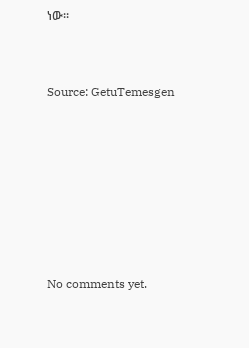ነው።



Source: GetuTemesgen









No comments yet.